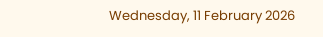Wednesday, 11 February 2026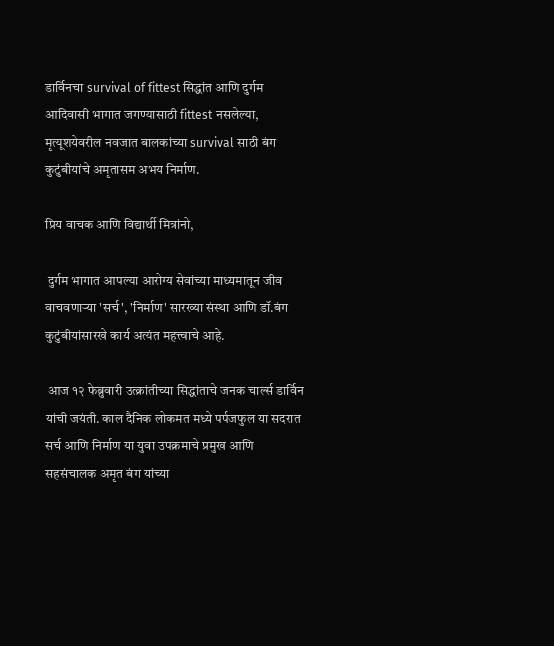डार्विनचा survival of fittest सिद्धांत आणि दुर्गम आदिवासी भागात जगण्यासाठी fittest नसलेल्या, मृत्यूशयेवरील नवजात बालकांच्या survival साठी बंग कुटुंबीयांचे अमृतासम अभय निर्माण.

प्रिय वाचक आणि विद्यार्थी मित्रांनो,

 दुर्गम भागात आपल्या आरोग्य सेवांच्या माध्यमातून जीव वाचवणाऱ्या 'सर्च', 'निर्माण' सारख्या संस्था आणि डॉ.बंग कुटुंबीयांसारखे कार्य अत्यंत महत्त्वाचे आहे.

 आज १२ फेब्रुवारी उत्क्रांतीच्या सिद्धांताचे जनक चार्ल्स डार्विन यांची जयंती. काल दैनिक लोकमत मध्ये पर्पजफुल या सदरात सर्च आणि निर्माण या युवा उपक्रमाचे प्रमुख आणि सहसंचालक अमृत बंग यांच्या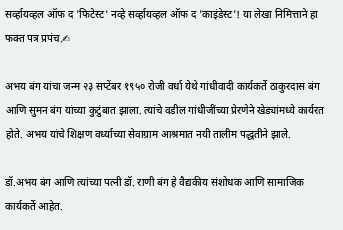सर्व्हायव्हल ऑफ द 'फिटेस्ट' नव्हे सर्व्हायव्हल ऑफ द 'काइंडेस्ट'! या लेखा निमित्ताने हा फक्त पत्र प्रपंच.✍

अभय बंग यांचा जन्म २३ सप्टेंबर १९५० रोजी वर्धा येथे गांधीवादी कार्यकर्ते ठाकुरदास बंग आणि सुमन बंग यांच्या कुटुंबात झाला. त्यांचे वडील गांधीजींच्या प्रेरणेने खेड्यांमध्ये कार्यरत होते. अभय यांचे शिक्षण वर्ध्याच्या सेवाग्राम आश्रमात नयी तालीम पद्धतीने झाले.

डॉ.अभय बंग आणि त्यांच्या पत्नी डॉ. राणी बंग हे वैद्यकीय संशोधक आणि सामाजिक कार्यकर्ते आहेत.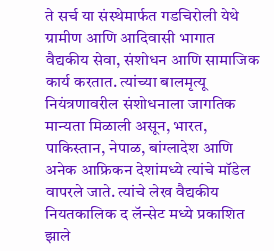ते सर्च या संस्थेमार्फत गडचिरोली येथे ग्रामीण आणि आदिवासी भागात वैद्यकीय सेवा, संशोधन आणि सामाजिक कार्य करतात. त्यांच्या बालमृत्यू नियंत्रणावरील संशोधनाला जागतिक मान्यता मिळाली असून, भारत, पाकिस्तान, नेपाळ, बांग्लादेश आणि अनेक आफ्रिकन देशांमध्ये त्यांचे मॉडेल वापरले जाते. त्यांचे लेख वैद्यकीय नियतकालिक द लॅन्सेट मध्ये प्रकाशित झाले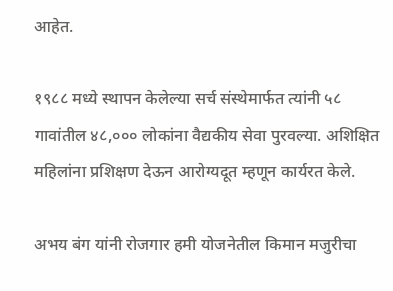आहेत.

१९८८ मध्ये स्थापन केलेल्या सर्च संस्थेमार्फत त्यांनी ५८ गावांतील ४८,००० लोकांना वैद्यकीय सेवा पुरवल्या. अशिक्षित महिलांना प्रशिक्षण देऊन आरोग्यदूत म्हणून कार्यरत केले.

अभय बंग यांनी रोजगार हमी योजनेतील किमान मजुरीचा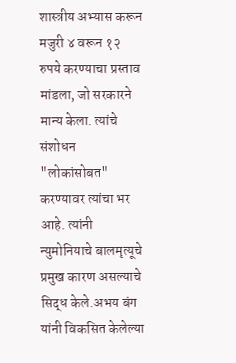शास्त्रीय अभ्यास करून मजुरी ४ वरून १२ रुपये करण्याचा प्रस्ताव मांडला, जो सरकारने मान्य केला. त्यांचे संशोधन "लोकांसोबत" करण्यावर त्यांचा भर आहे. त्यांनी न्युमोनियाचे बालमृत्यूचे प्रमुख कारण असल्याचे सिद्ध केले.अभय बंग यांनी विकसित केलेल्या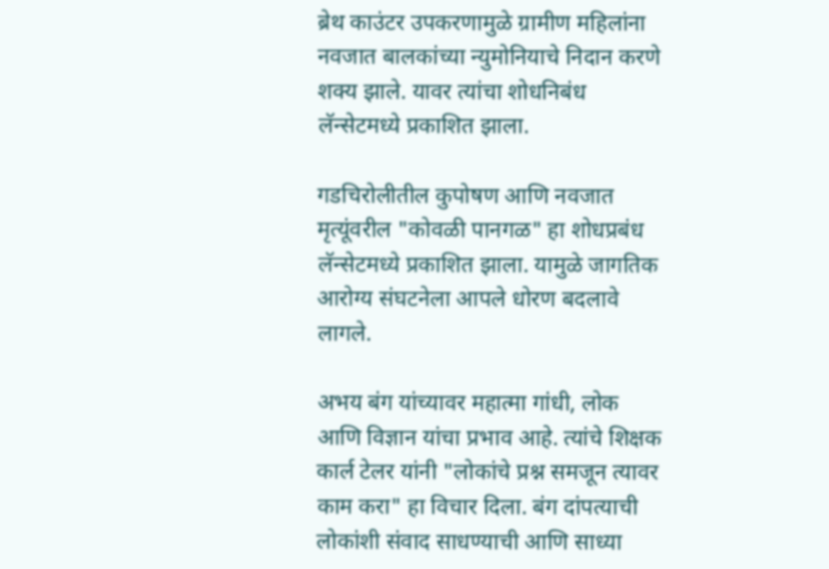ब्रेथ काउंटर उपकरणामुळे ग्रामीण महिलांना नवजात बालकांच्या न्युमोनियाचे निदान करणे शक्य झाले. यावर त्यांचा शोधनिबंध लॅन्सेटमध्ये प्रकाशित झाला.

गडचिरोलीतील कुपोषण आणि नवजात मृत्यूंवरील "कोवळी पानगळ" हा शोधप्रबंध लॅन्सेटमध्ये प्रकाशित झाला. यामुळे जागतिक आरोग्य संघटनेला आपले धोरण बदलावे लागले.

अभय बंग यांच्यावर महात्मा गांधी, लोक आणि विज्ञान यांचा प्रभाव आहे. त्यांचे शिक्षक कार्ल टेलर यांनी "लोकांचे प्रश्न समजून त्यावर काम करा" हा विचार दिला. बंग दांपत्याची लोकांशी संवाद साधण्याची आणि साध्या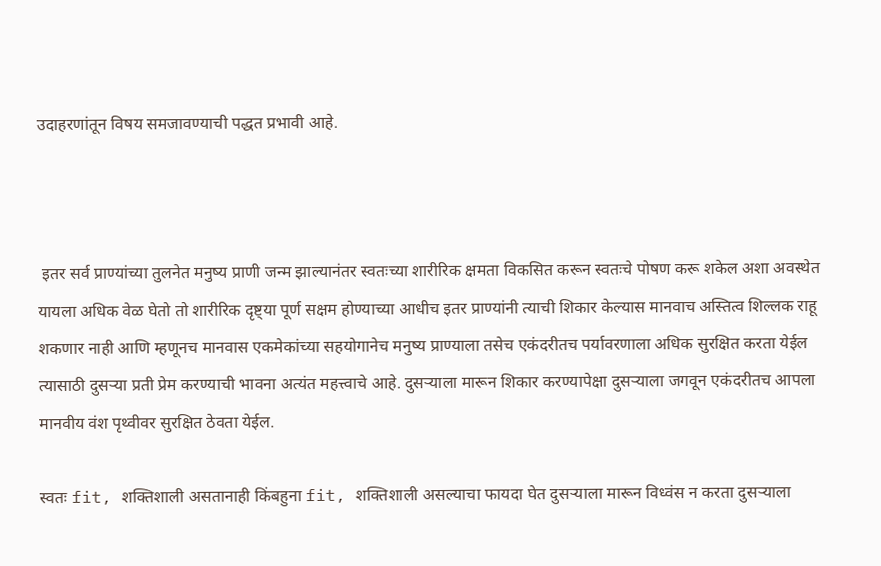उदाहरणांतून विषय समजावण्याची पद्धत प्रभावी आहे.



 इतर सर्व प्राण्यांच्या तुलनेत मनुष्य प्राणी जन्म झाल्यानंतर स्वतःच्या शारीरिक क्षमता विकसित करून स्वतःचे पोषण करू शकेल अशा अवस्थेत यायला अधिक वेळ घेतो तो शारीरिक दृष्ट्या पूर्ण सक्षम होण्याच्या आधीच इतर प्राण्यांनी त्याची शिकार केल्यास मानवाच अस्तित्व शिल्लक राहू शकणार नाही आणि म्हणूनच मानवास एकमेकांच्या सहयोगानेच मनुष्य प्राण्याला तसेच एकंदरीतच पर्यावरणाला अधिक सुरक्षित करता येईल त्यासाठी दुसऱ्या प्रती प्रेम करण्याची भावना अत्यंत महत्त्वाचे आहे. दुसऱ्याला मारून शिकार करण्यापेक्षा दुसऱ्याला जगवून एकंदरीतच आपला मानवीय वंश पृथ्वीवर सुरक्षित ठेवता येईल.

स्वतः fit, शक्तिशाली असतानाही किंबहुना fit, शक्तिशाली असल्याचा फायदा घेत दुसऱ्याला मारून विध्वंस न करता दुसऱ्याला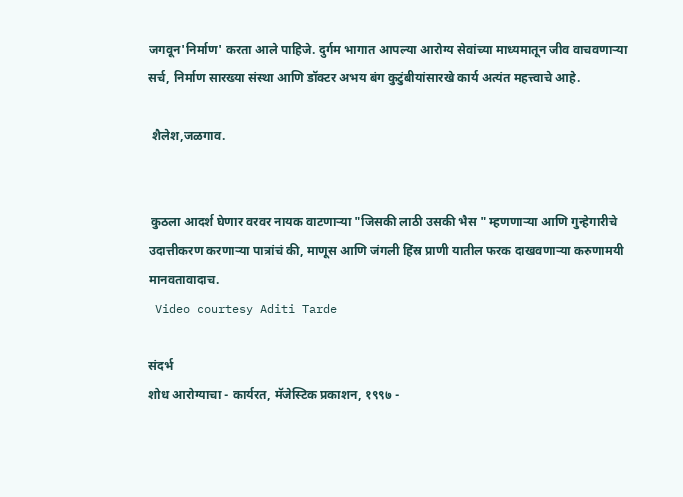जगवून'निर्माण' करता आले पाहिजे. दुर्गम भागात आपल्या आरोग्य सेवांच्या माध्यमातून जीव वाचवणाऱ्या सर्च, निर्माण सारख्या संस्था आणि डॉक्टर अभय बंग कुटुंबीयांसारखे कार्य अत्यंत महत्त्वाचे आहे.

 शैलेश,जळगाव.


 कुठला आदर्श घेणार वरवर नायक वाटणाऱ्या "जिसकी लाठी उसकी भैस " म्हणणाऱ्या आणि गुन्हेगारीचे उदात्तीकरण करणाऱ्या पात्रांचं की, माणूस आणि जंगली हिंस्र प्राणी यातील फरक दाखवणाऱ्या करुणामयी मानवतावादाच.
 Video courtesy Aditi Tarde

संदर्भ
शोध आरोग्याचा - कार्यरत, मॅजेस्टिक प्रकाशन, १९९७ -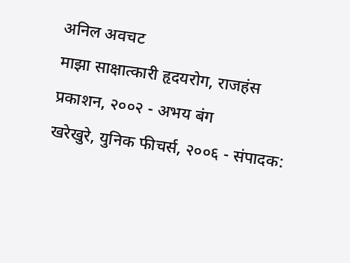अनिल अवचट
माझा साक्षात्कारी हृदयरोग, राजहंस प्रकाशन, २००२ - अभय बंग
खरेखुरे, युनिक फीचर्स, २००६ - संपादक: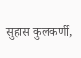सुहास कुलकर्णी,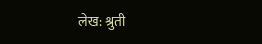लेख: श्रुती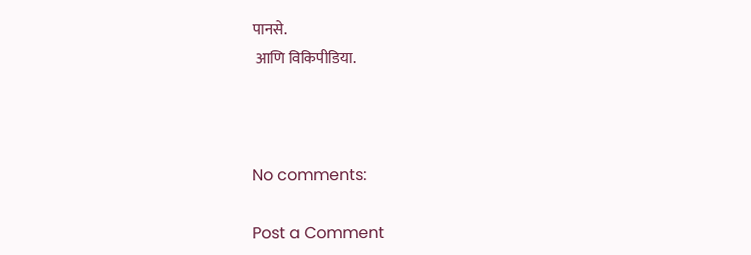पानसे.
 आणि विकिपीडिया.



No comments:

Post a Comment